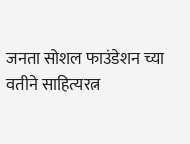जनता सोशल फाउंडेशन च्या वतीने साहित्यरत्न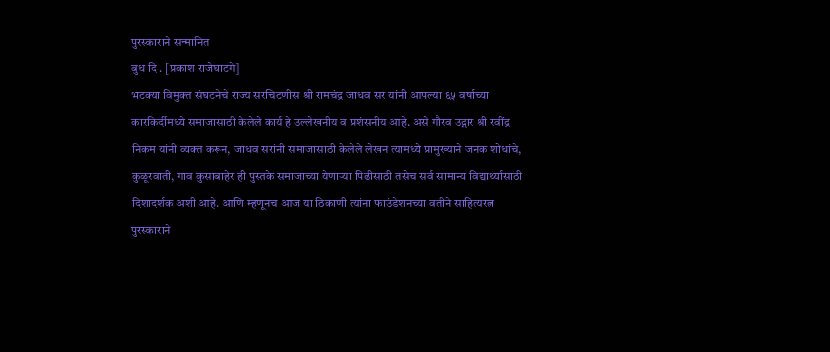पुरस्काराने सन्मानित
बुध दि . [प्रकाश राजेघाटगे]
भटक्या विमुक्त संघटनेचे राज्य सरचिटणीस श्री रामचंद्र जाधव सर यांनी आपल्या ६५ वर्षाच्या कारकिर्दीमध्ये समाजासाठी केलेले कार्य हे उल्लेखनीय व प्रशंसनीय आहे. असे गौरव उद्गार श्री रवींद्र निकम यांनी व्यक्त करून, जाधव सरांनी समाजासाठी केलेले लेखन त्यामध्ये प्रामुख्याने जनक शोधांचे, कुळूरवाती, गाव कुसाबाहेर ही पुस्तके समाजाच्या येणाऱ्या पिढीसाठी तसेच सर्व सामान्य विद्यार्थ्यासाठी दिशादर्शक अशी आहे. आणि म्हणूनच आज या ठिकाणी त्यांना फाउंडेशनच्या वतीने साहित्यरत्न पुरस्काराने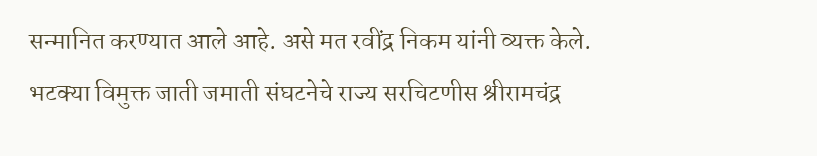सन्मानित करण्यात आले आहे. असे मत रवींद्र निकम यांनी व्यक्त केले.
भटक्या विमुक्त जाती जमाती संघटनेचे राज्य सरचिटणीस श्रीरामचंद्र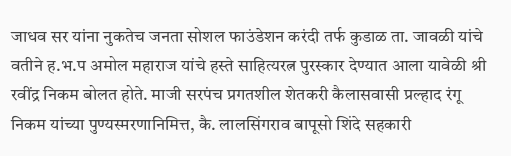जाधव सर यांना नुकतेच जनता सोशल फाउंडेशन करंदी तर्फ कुडाळ ता. जावळी यांचे वतीने ह.भ.प अमोल महाराज यांचे हस्ते साहित्यरत्न पुरस्कार देण्यात आला यावेळी श्री रवींद्र निकम बोलत होते. माजी सरपंच प्रगतशील शेतकरी कैलासवासी प्रल्हाद रंगू निकम यांच्या पुण्यस्मरणानिमित्त, कै. लालसिंगराव बापूसो शिंदे सहकारी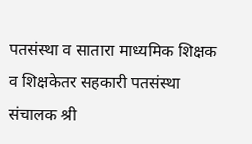पतसंस्था व सातारा माध्यमिक शिक्षक व शिक्षकेतर सहकारी पतसंस्था संचालक श्री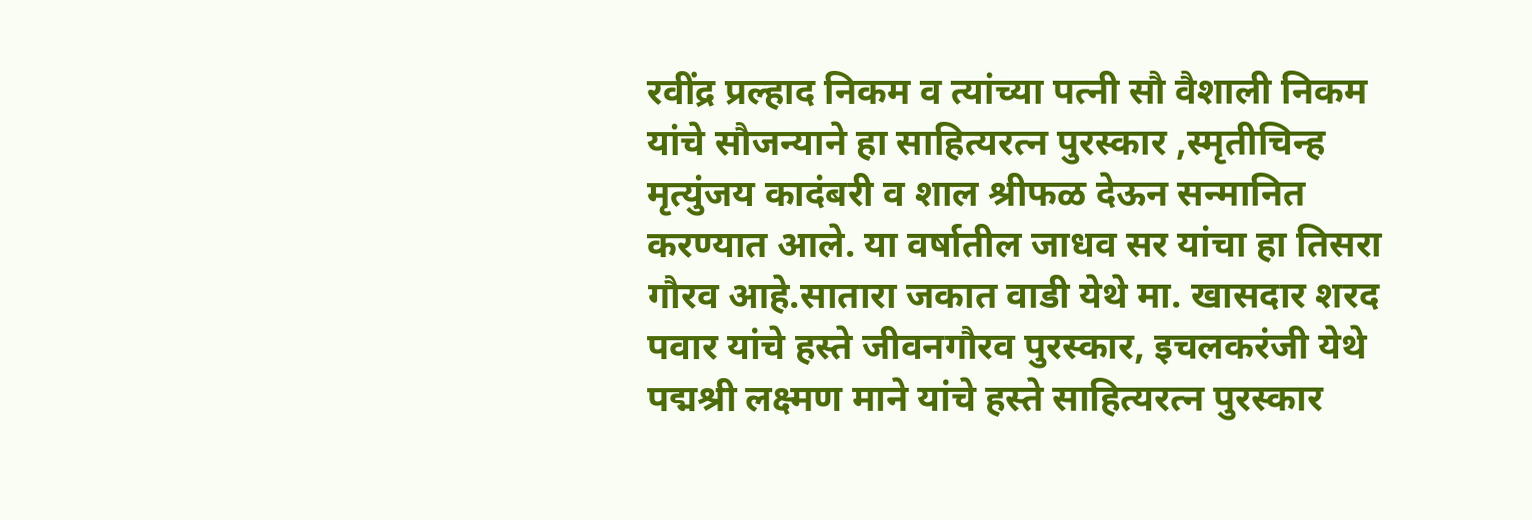रवींद्र प्रल्हाद निकम व त्यांच्या पत्नी सौ वैशाली निकम यांचे सौजन्याने हा साहित्यरत्न पुरस्कार ,स्मृतीचिन्ह मृत्युंजय कादंबरी व शाल श्रीफळ देऊन सन्मानित करण्यात आले. या वर्षातील जाधव सर यांचा हा तिसरा गौरव आहे.सातारा जकात वाडी येथे मा. खासदार शरद पवार यांचे हस्ते जीवनगौरव पुरस्कार, इचलकरंजी येथे पद्मश्री लक्ष्मण माने यांचे हस्ते साहित्यरत्न पुरस्कार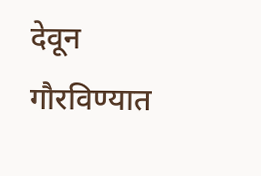देवून गौरविण्यात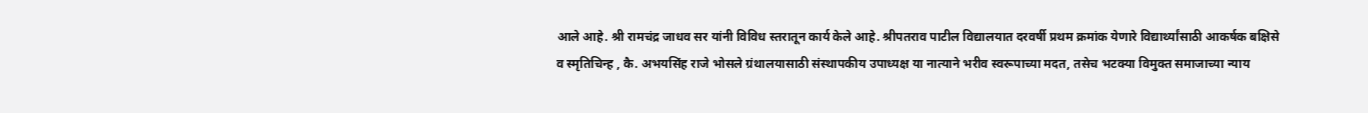आले आहे. श्री रामचंद्र जाधव सर यांनी विविध स्तरातून कार्य केले आहे. श्रीपतराव पाटील विद्यालयात दरवर्षी प्रथम क्रमांक येणारे विद्यार्थ्यांसाठी आकर्षक बक्षिसे व स्मृतिचिन्ह , कै. अभयसिंह राजे भोसले ग्रंथालयासाठी संस्थापकीय उपाध्यक्ष या नात्याने भरीव स्वरूपाच्या मदत, तसेच भटक्या विमुक्त समाजाच्या न्याय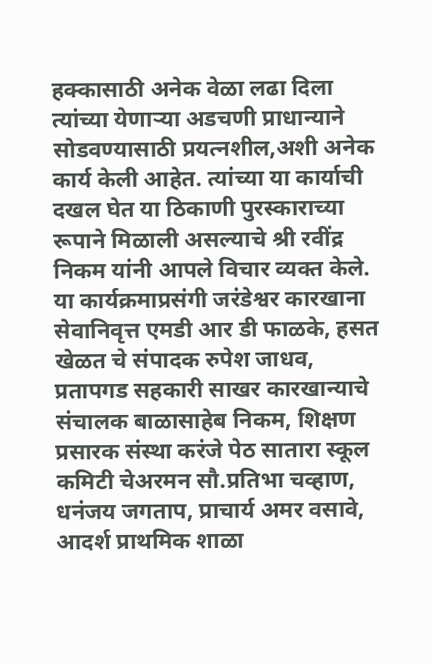हक्कासाठी अनेक वेळा लढा दिला त्यांच्या येणाऱ्या अडचणी प्राधान्याने सोडवण्यासाठी प्रयत्नशील,अशी अनेक कार्य केली आहेत. त्यांच्या या कार्याची दखल घेत या ठिकाणी पुरस्काराच्या रूपाने मिळाली असल्याचे श्री रवींद्र निकम यांनी आपले विचार व्यक्त केले. या कार्यक्रमाप्रसंगी जरंडेश्वर कारखाना सेवानिवृत्त एमडी आर डी फाळके, हसत खेळत चे संपादक रुपेश जाधव, प्रतापगड सहकारी साखर कारखान्याचे संचालक बाळासाहेब निकम, शिक्षण प्रसारक संस्था करंजे पेठ सातारा स्कूल कमिटी चेअरमन सौ.प्रतिभा चव्हाण, धनंजय जगताप, प्राचार्य अमर वसावे, आदर्श प्राथमिक शाळा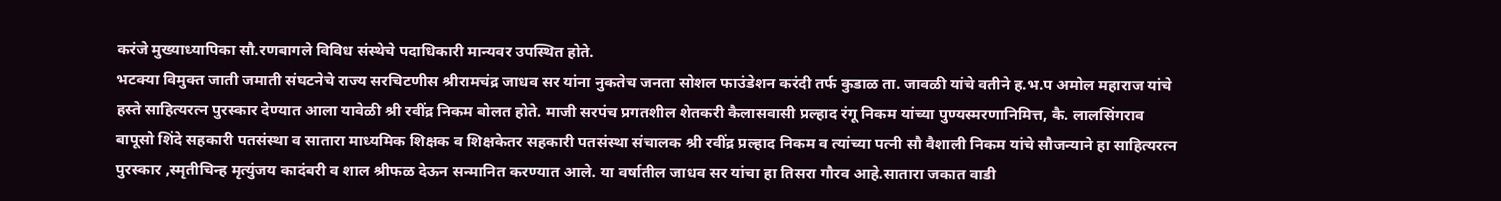करंजे मुख्याध्यापिका सौ.रणबागले विविध संस्थेचे पदाधिकारी मान्यवर उपस्थित होते.
भटक्या विमुक्त जाती जमाती संघटनेचे राज्य सरचिटणीस श्रीरामचंद्र जाधव सर यांना नुकतेच जनता सोशल फाउंडेशन करंदी तर्फ कुडाळ ता. जावळी यांचे वतीने ह.भ.प अमोल महाराज यांचे हस्ते साहित्यरत्न पुरस्कार देण्यात आला यावेळी श्री रवींद्र निकम बोलत होते. माजी सरपंच प्रगतशील शेतकरी कैलासवासी प्रल्हाद रंगू निकम यांच्या पुण्यस्मरणानिमित्त, कै. लालसिंगराव बापूसो शिंदे सहकारी पतसंस्था व सातारा माध्यमिक शिक्षक व शिक्षकेतर सहकारी पतसंस्था संचालक श्री रवींद्र प्रल्हाद निकम व त्यांच्या पत्नी सौ वैशाली निकम यांचे सौजन्याने हा साहित्यरत्न पुरस्कार ,स्मृतीचिन्ह मृत्युंजय कादंबरी व शाल श्रीफळ देऊन सन्मानित करण्यात आले. या वर्षातील जाधव सर यांचा हा तिसरा गौरव आहे.सातारा जकात वाडी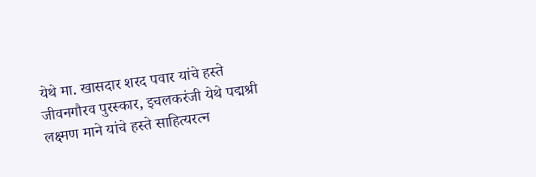येथे मा. खासदार शरद पवार यांचे हस्ते जीवनगौरव पुरस्कार, इचलकरंजी येथे पद्मश्री लक्ष्मण माने यांचे हस्ते साहित्यरत्न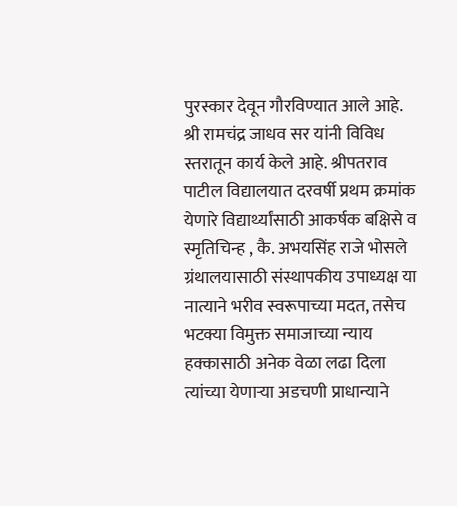पुरस्कार देवून गौरविण्यात आले आहे. श्री रामचंद्र जाधव सर यांनी विविध स्तरातून कार्य केले आहे. श्रीपतराव पाटील विद्यालयात दरवर्षी प्रथम क्रमांक येणारे विद्यार्थ्यांसाठी आकर्षक बक्षिसे व स्मृतिचिन्ह , कै. अभयसिंह राजे भोसले ग्रंथालयासाठी संस्थापकीय उपाध्यक्ष या नात्याने भरीव स्वरूपाच्या मदत, तसेच भटक्या विमुक्त समाजाच्या न्याय हक्कासाठी अनेक वेळा लढा दिला त्यांच्या येणाऱ्या अडचणी प्राधान्याने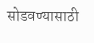सोडवण्यासाठी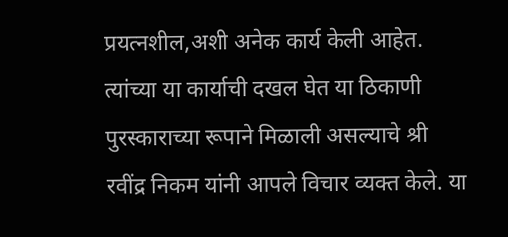प्रयत्नशील,अशी अनेक कार्य केली आहेत. त्यांच्या या कार्याची दखल घेत या ठिकाणी पुरस्काराच्या रूपाने मिळाली असल्याचे श्री रवींद्र निकम यांनी आपले विचार व्यक्त केले. या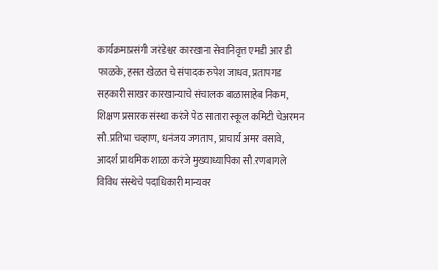कार्यक्रमाप्रसंगी जरंडेश्वर कारखाना सेवानिवृत्त एमडी आर डी फाळके, हसत खेळत चे संपादक रुपेश जाधव, प्रतापगड सहकारी साखर कारखान्याचे संचालक बाळासाहेब निकम, शिक्षण प्रसारक संस्था करंजे पेठ सातारा स्कूल कमिटी चेअरमन सौ.प्रतिभा चव्हाण, धनंजय जगताप, प्राचार्य अमर वसावे, आदर्श प्राथमिक शाळा करंजे मुख्याध्यापिका सौ.रणबागले विविध संस्थेचे पदाधिकारी मान्यवर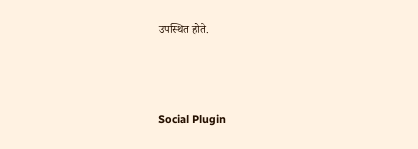उपस्थित होते.





Social Plugin